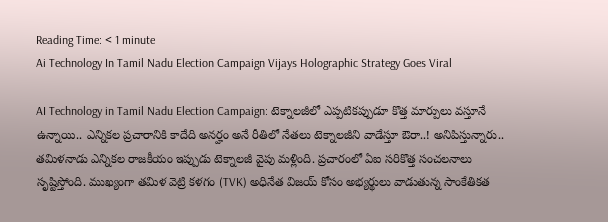Reading Time: < 1 minute
Ai Technology In Tamil Nadu Election Campaign Vijays Holographic Strategy Goes Viral

AI Technology in Tamil Nadu Election Campaign: టెక్నాలజీలో ఎప్పటికప్పుడూ కొత్త మార్పులు వస్తూనే ఉన్నాయి.. ఎన్నికల ప్రచారానికి కాదేది అనర్హం అనే రీతిలో నేతలు టెక్నాలజీని వాడేస్తూ ఔరా..! అనిపిస్తున్నారు.. తమిళనాడు ఎన్నికల రాజకీయం ఇప్పుడు టెక్నాలజీ వైపు మళ్లింది. ప్రచారంలో ఏఐ సరికొత్త సంచలనాలు సృష్టిస్తోంది. ముఖ్యంగా తమిళ వెట్రి కళగం (TVK) అధినేత విజయ్ కోసం అభ్యర్థులు వాడుతున్న సాంకేతికత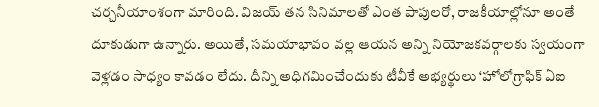చర్చనీయాంశంగా మారింది. విజయ్ తన సినిమాలతో ఎంత పాపులరో, రాజకీయాల్లోనూ అంతే దూకుడుగా ఉన్నారు. అయితే, సమయాభావం వల్ల ఆయన అన్ని నియోజకవర్గాలకు స్వయంగా వెళ్లడం సాధ్యం కావడం లేదు. దీన్ని అధిగమించేందుకు టీవీకే అభ్యర్థులు ‘హోలోగ్రాఫిక్ ఏఐ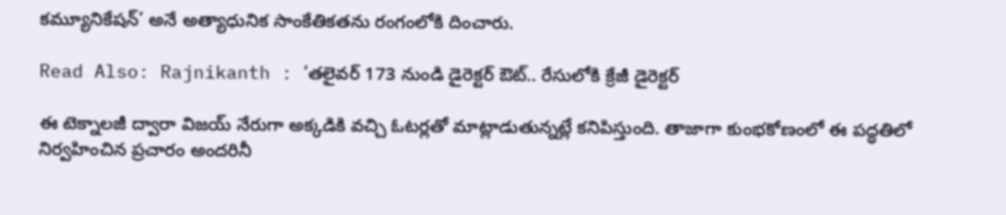కమ్యూనికేషన్’ అనే అత్యాధునిక సాంకేతికతను రంగంలోకి దించారు.

Read Also: Rajnikanth : ‘తలైవర్ 173 నుండి డైరెక్టర్ ఔట్.. రేసులోకి క్రేజీ డైరెక్టర్

ఈ టెక్నాలజీ ద్వారా విజయ్ నేరుగా అక్కడికి వచ్చి ఓటర్లతో మాట్లాడుతున్నట్లే కనిపిస్తుంది. తాజాగా కుంభకోణంలో ఈ పద్ధతిలో నిర్వహించిన ప్రచారం అందరినీ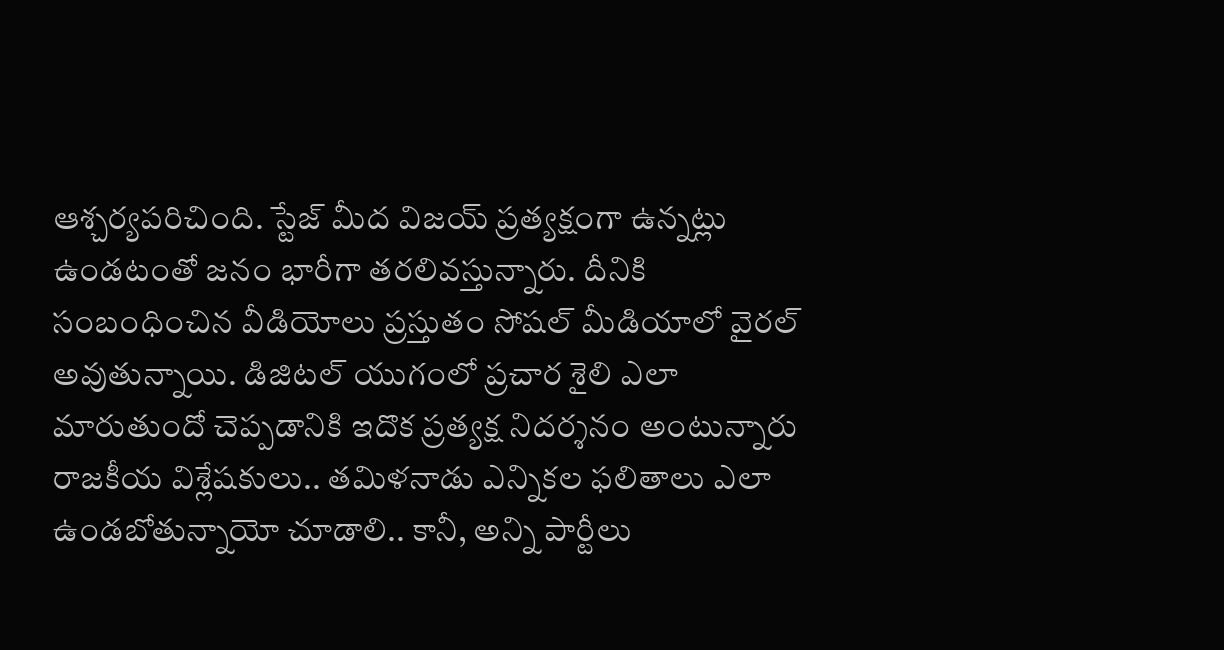ఆశ్చర్యపరిచింది. స్టేజ్ మీద విజయ్ ప్రత్యక్షంగా ఉన్నట్లు ఉండటంతో జనం భారీగా తరలివస్తున్నారు. దీనికి సంబంధించిన వీడియోలు ప్రస్తుతం సోషల్ మీడియాలో వైరల్ అవుతున్నాయి. డిజిటల్ యుగంలో ప్రచార శైలి ఎలా మారుతుందో చెప్పడానికి ఇదొక ప్రత్యక్ష నిదర్శనం అంటున్నారు రాజకీయ విశ్లేషకులు.. తమిళనాడు ఎన్నికల ఫలితాలు ఎలా ఉండబోతున్నాయో చూడాలి.. కానీ, అన్ని పార్టీలు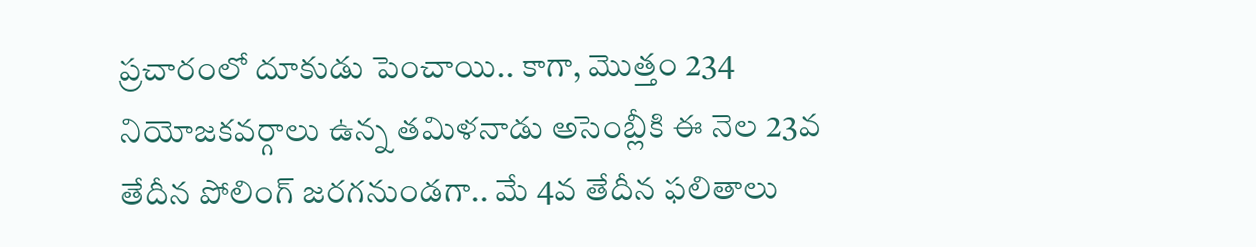ప్రచారంలో దూకుడు పెంచాయి.. కాగా, మొత్తం 234 నియోజకవర్గాలు ఉన్న తమిళనాడు అసెంబ్లీకి ఈ నెల 23వ తేదీన పోలింగ్‌ జరగనుండగా.. మే 4వ తేదీన ఫలితాలు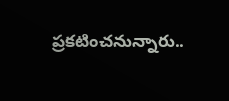ప్రకటించనున్నారు..